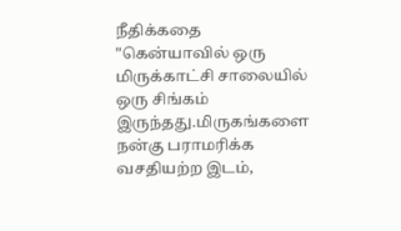நீதிக்கதை
''கென்யாவில் ஒரு மிருக்காட்சி சாலையில் ஒரு சிங்கம் இருந்தது.மிருகங்களை நன்கு பராமரிக்க வசதியற்ற இடம்,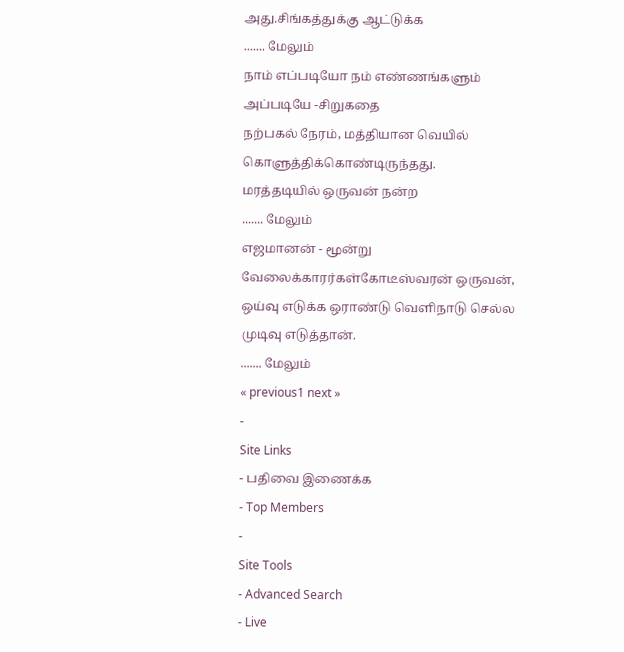அது.சிங்கத்துக்கு ஆட்டுக்க
....... மேலும்
நாம் எப்படியோ நம் எண்ணங்களும் அப்படியே -சிறுகதை
நற்பகல் நேரம், மத்தியான வெயில்
கொளுத்திக்கொண்டிருந்தது.
மரத்தடியில் ஒருவன் நன்ற
....... மேலும்
எஜமானன் - மூன்று வேலைக்காரர்கள்கோடீஸ்வரன் ஒருவன், ஒய்வு எடுக்க ஒராண்டு வெளிநாடு செல்ல முடிவு எடுத்தான்.
....... மேலும்
« previous1 next »
-
Site Links
- பதிவை இணைக்க
- Top Members
-
Site Tools
- Advanced Search
- Live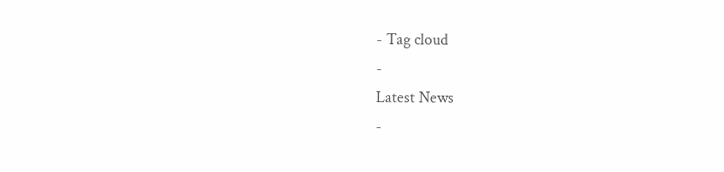- Tag cloud
-
Latest News
-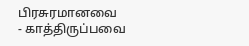பிரசுரமானவை
- காத்திருப்பவை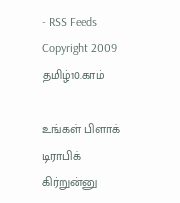- RSS Feeds
Copyright 2009 தமிழ்10.காம்

உங்கள் பிளாக் டிராபிக் கிர்றுன்னு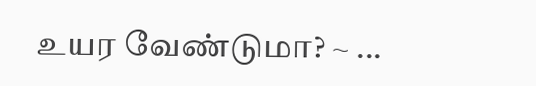உயர வேண்டுமா? ~ ...